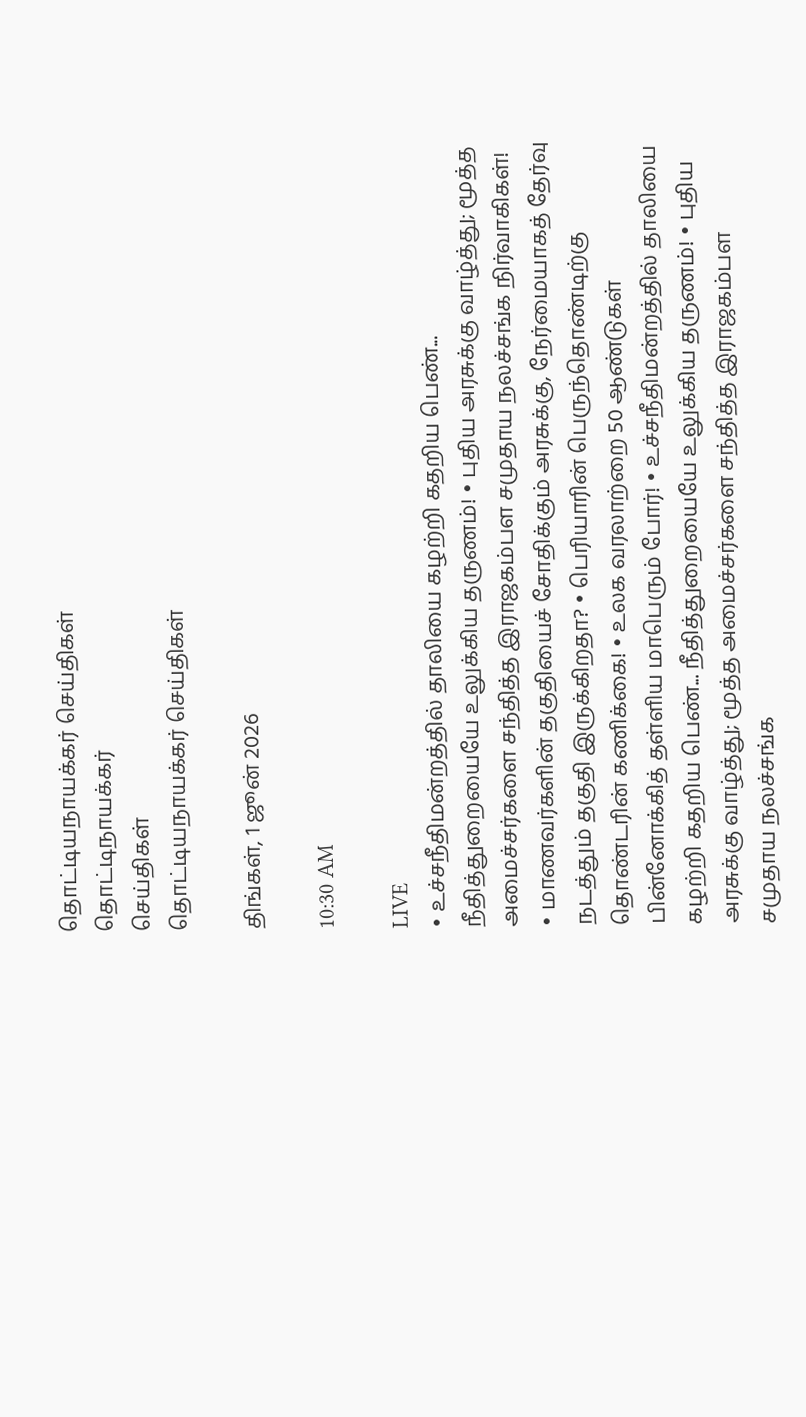தொட்டியநாயக்கர் செய்திகள்
தொட்டிநாயக்கர்
செய்திகள்
தொட்டியநாயக்கர் செய்திகள்

திங்கள், 1 ஜூன் 2026

10:30 AM

LIVE
• உச்சநீதிமன்றத்தில் தாலியை கழற்றி கதறிய பெண்... நீதித்துறையையே உலுக்கிய தருணம்! • புதிய அரசுக்கு வாழ்த்து; மூத்த அமைச்சர்களை சந்தித்த இராஜகம்பள சமுதாய நலச்சங்க நிர்வாகிகள்! • மாணவர்களின் தகுதியைச் சோதிக்கும் அரசுக்கு, நேர்மையாகத் தேர்வு நடத்தும் தகுதி இருக்கிறதா? • பெரியாரின் பெருந்தொண்டிற்கு தொண்டரின் கணிக்கை! • உலக வரலாற்றை 50 ஆண்டுகள் பின்னோக்கித் தள்ளிய மாபெரும் போர்! • உச்சநீதிமன்றத்தில் தாலியை கழற்றி கதறிய பெண்... நீதித்துறையையே உலுக்கிய தருணம்! • புதிய அரசுக்கு வாழ்த்து; மூத்த அமைச்சர்களை சந்தித்த இராஜகம்பள சமுதாய நலச்சங்க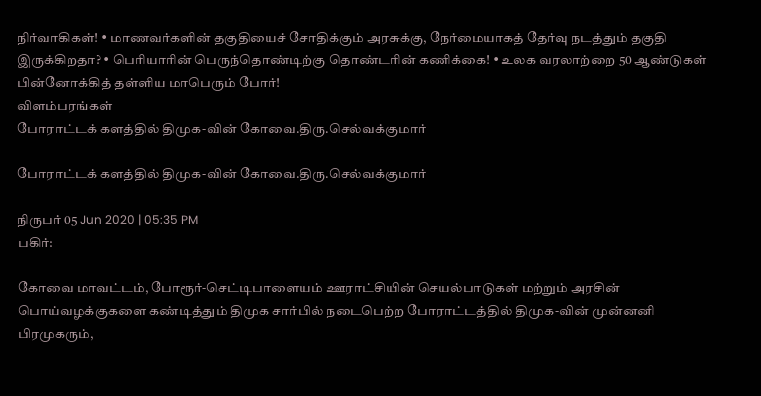நிர்வாகிகள்! • மாணவர்களின் தகுதியைச் சோதிக்கும் அரசுக்கு, நேர்மையாகத் தேர்வு நடத்தும் தகுதி இருக்கிறதா? • பெரியாரின் பெருந்தொண்டிற்கு தொண்டரின் கணிக்கை! • உலக வரலாற்றை 50 ஆண்டுகள் பின்னோக்கித் தள்ளிய மாபெரும் போர்!
விளம்பரங்கள்
போராட்டக் களத்தில் திமுக-வின் கோவை.திரு.செல்வக்குமார்

போராட்டக் களத்தில் திமுக-வின் கோவை.திரு.செல்வக்குமார்

நிருபர் 05 Jun 2020 | 05:35 PM
பகிர்:

கோவை மாவட்டம், போரூர்-செட்டிபாளையம் ஊராட்சியின் செயல்பாடுகள் மற்றும் அரசின் பொய்வழக்குகளை கண்டித்தும் திமுக சார்பில் நடைபெற்ற போராட்டத்தில் திமுக-வின் முன்னனி பிரமுகரும்,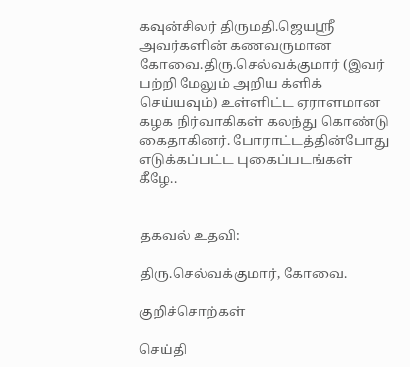கவுன்சிலர் திருமதி.ஜெயஸ்ரீ அவர்களின் கணவருமான  கோவை.திரு.செல்வக்குமார் (இவர் பற்றி மேலும் அறிய க்ளிக் செய்யவும்) உள்ளிட்ட ஏராளமான கழக நிர்வாகிகள் கலந்து கொண்டு கைதாகினர். போராட்டத்தின்போது எடுக்கப்பட்ட புகைப்படங்கள் கீழே..


தகவல் உதவி:

திரு.செல்வக்குமார், கோவை.

குறிச்சொற்கள்

செய்தி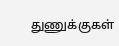துணுக்குகள்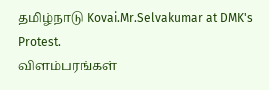தமிழ்நாடு Kovai.Mr.Selvakumar at DMK's Protest.
விளம்பரங்கள்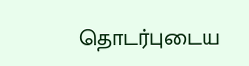தொடர்புடைய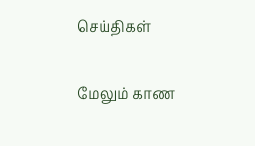செய்திகள்

மேலும் காண